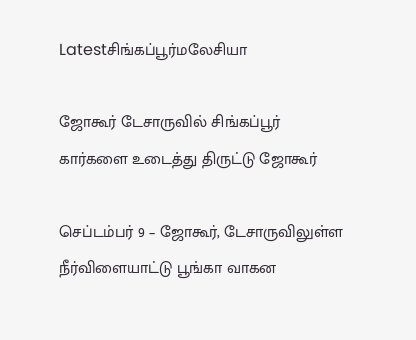Latestசிங்கப்பூர்மலேசியா

ஜோகூர் டேசாருவில் சிங்கப்பூர் கார்களை உடைத்து திருட்டு ஜோகூர்

செப்டம்பர் 9 – ஜோகூர், டேசாருவிலுள்ள நீர்விளையாட்டு பூங்கா வாகன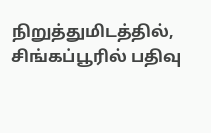நிறுத்துமிடத்தில், சிங்கப்பூரில் பதிவு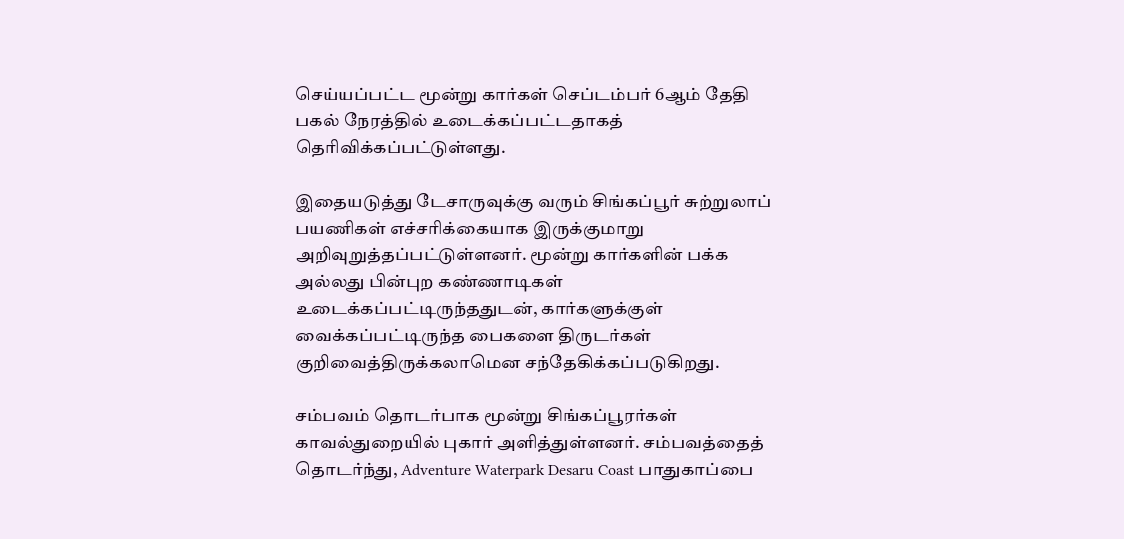செய்யப்பட்ட மூன்று கார்கள் செப்டம்பர் 6ஆம் தேதி பகல் நேரத்தில் உடைக்கப்பட்டதாகத் தெரிவிக்கப்பட்டுள்ளது.

இதையடுத்து டேசாருவுக்கு வரும் சிங்கப்பூர் சுற்றுலாப் பயணிகள் எச்சரிக்கையாக இருக்குமாறு அறிவுறுத்தப்பட்டுள்ளனர். மூன்று கார்களின் பக்க அல்லது பின்புற கண்ணாடிகள் உடைக்கப்பட்டிருந்ததுடன், கார்களுக்குள் வைக்கப்பட்டிருந்த பைகளை திருடர்கள் குறிவைத்திருக்கலாமென சந்தேகிக்கப்படுகிறது.

சம்பவம் தொடர்பாக மூன்று சிங்கப்பூரர்கள் காவல்துறையில் புகார் அளித்துள்ளனர். சம்பவத்தைத் தொடர்ந்து, Adventure Waterpark Desaru Coast பாதுகாப்பை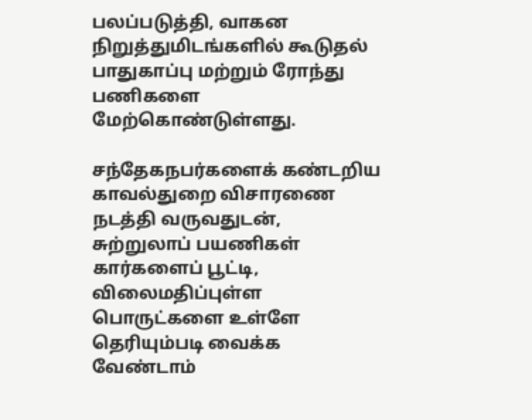பலப்படுத்தி, வாகன நிறுத்துமிடங்களில் கூடுதல் பாதுகாப்பு மற்றும் ரோந்து பணிகளை மேற்கொண்டுள்ளது.

சந்தேகநபர்களைக் கண்டறிய காவல்துறை விசாரணை நடத்தி வருவதுடன், சுற்றுலாப் பயணிகள் கார்களைப் பூட்டி, விலைமதிப்புள்ள பொருட்களை உள்ளே தெரியும்படி வைக்க வேண்டாம்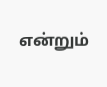என்றும்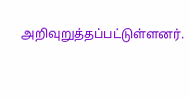அறிவுறுத்தப்பட்டுள்ளனர்.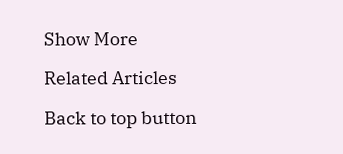Show More

Related Articles

Back to top button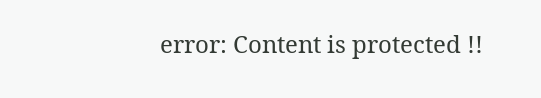error: Content is protected !!